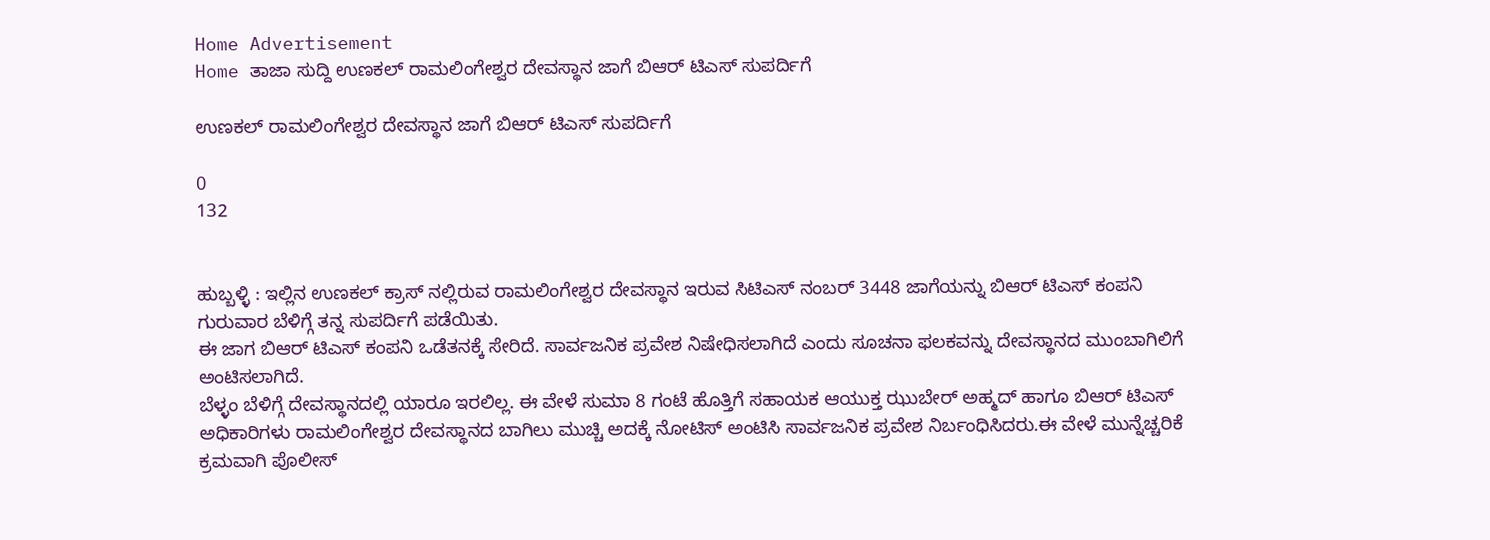Home Advertisement
Home ತಾಜಾ ಸುದ್ದಿ ಉಣಕಲ್ ರಾಮಲಿಂಗೇಶ್ವರ ದೇವಸ್ಥಾನ ಜಾಗೆ ಬಿಆರ್ ಟಿಎಸ್ ಸುಪರ್ದಿಗೆ

ಉಣಕಲ್ ರಾಮಲಿಂಗೇಶ್ವರ ದೇವಸ್ಥಾನ ಜಾಗೆ ಬಿಆರ್ ಟಿಎಸ್ ಸುಪರ್ದಿಗೆ

0
132


ಹುಬ್ಬಳ್ಳಿ : ಇಲ್ಲಿನ ಉಣಕಲ್ ಕ್ರಾಸ್ ನಲ್ಲಿರುವ ರಾಮಲಿಂಗೇಶ್ವರ ದೇವಸ್ಥಾನ ಇರುವ ಸಿಟಿಎಸ್ ನಂಬರ್ 3448 ಜಾಗೆಯನ್ನು ಬಿಆರ್ ಟಿಎಸ್ ಕಂಪನಿ ಗುರುವಾರ ಬೆಳಿಗ್ಗೆ ತನ್ನ ಸುಪರ್ದಿಗೆ ಪಡೆಯಿತು.
ಈ ಜಾಗ ಬಿಆರ್ ಟಿಎಸ್ ಕಂಪನಿ ಒಡೆತನಕ್ಕೆ ಸೇರಿದೆ. ಸಾರ್ವಜನಿಕ ಪ್ರವೇಶ ನಿಷೇಧಿಸಲಾಗಿದೆ ಎಂದು ಸೂಚನಾ ಫಲಕವನ್ನು ದೇವಸ್ಥಾನದ ಮುಂಬಾಗಿಲಿಗೆ ಅಂಟಿಸಲಾಗಿದೆ.
ಬೆಳ್ಳಂ ಬೆಳಿಗ್ಗೆ ದೇವಸ್ಥಾನದಲ್ಲಿ ಯಾರೂ ಇರಲಿಲ್ಲ. ಈ ವೇಳೆ ಸುಮಾ 8 ಗಂಟೆ ಹೊತ್ತಿಗೆ ಸಹಾಯಕ ಆಯುಕ್ತ ಝುಬೇರ್ ಅಹ್ಮದ್ ಹಾಗೂ ಬಿಆರ್ ಟಿಎಸ್ ಅಧಿಕಾರಿಗಳು ರಾಮಲಿಂಗೇಶ್ವರ ದೇವಸ್ಥಾನದ ಬಾಗಿಲು ಮುಚ್ಚಿ ಅದಕ್ಕೆ ನೋಟಿಸ್ ಅಂಟಿಸಿ ಸಾರ್ವಜನಿಕ ಪ್ರವೇಶ ನಿರ್ಬಂಧಿಸಿದರು.ಈ ವೇಳೆ ಮುನ್ನೆಚ್ಚರಿಕೆ ಕ್ರಮವಾಗಿ ಪೊಲೀಸ್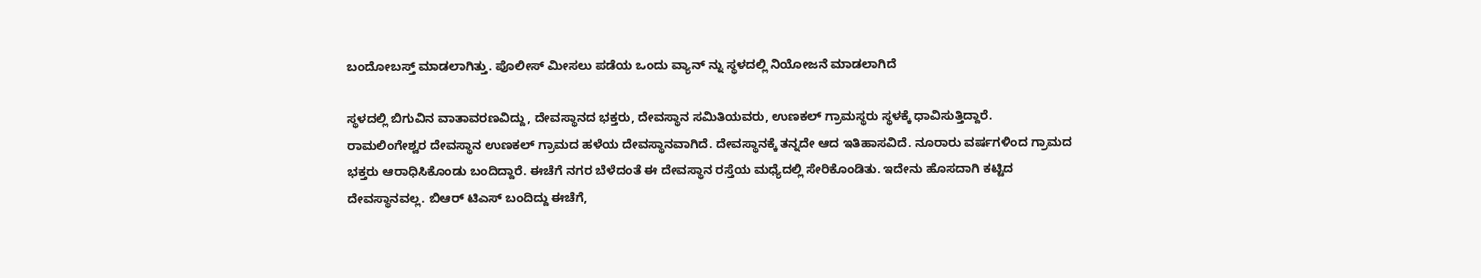ಬಂದೋಬಸ್ತ್ ಮಾಡಲಾಗಿತ್ತು. ಪೊಲೀಸ್ ಮೀಸಲು ಪಡೆಯ ಒಂದು ವ್ಯಾನ್ ನ್ನು ಸ್ಥಳದಲ್ಲಿ ನಿಯೋಜನೆ ಮಾಡಲಾಗಿದೆ

ಸ್ಥಳದಲ್ಲಿ ಬಿಗುವಿನ ವಾತಾವರಣವಿದ್ದು, ದೇವಸ್ಥಾನದ ಭಕ್ತರು, ದೇವಸ್ಥಾನ ಸಮಿತಿಯವರು, ಉಣಕಲ್ ಗ್ರಾಮಸ್ಥರು ಸ್ಥಳಕ್ಕೆ ಧಾವಿಸುತ್ತಿದ್ದಾರೆ.
ರಾಮಲಿಂಗೇಶ್ವರ ದೇವಸ್ಥಾನ ಉಣಕಲ್ ಗ್ರಾಮದ ಹಳೆಯ ದೇವಸ್ಥಾನವಾಗಿದೆ. ದೇವಸ್ಥಾನಕ್ಕೆ ತನ್ನದೇ ಆದ ಇತಿಹಾಸವಿದೆ. ನೂರಾರು ವರ್ಷಗಳಿಂದ ಗ್ರಾಮದ ಭಕ್ತರು ಆರಾಧಿಸಿಕೊಂಡು ಬಂದಿದ್ದಾರೆ. ಈಚೆಗೆ ನಗರ ಬೆಳೆದಂತೆ ಈ ದೇವಸ್ಥಾನ ರಸ್ತೆಯ ಮಧ್ಯೆದಲ್ಲಿ ಸೇರಿಕೊಂಡಿತು. ಇದೇನು ಹೊಸದಾಗಿ ಕಟ್ಟಿದ ದೇವಸ್ಥಾನವಲ್ಲ. ಬಿಆರ್ ಟಿಎಸ್ ಬಂದಿದ್ದು ಈಚೆಗೆ,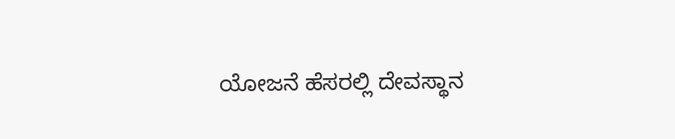ಯೋಜನೆ ಹೆಸರಲ್ಲಿ ದೇವಸ್ಥಾನ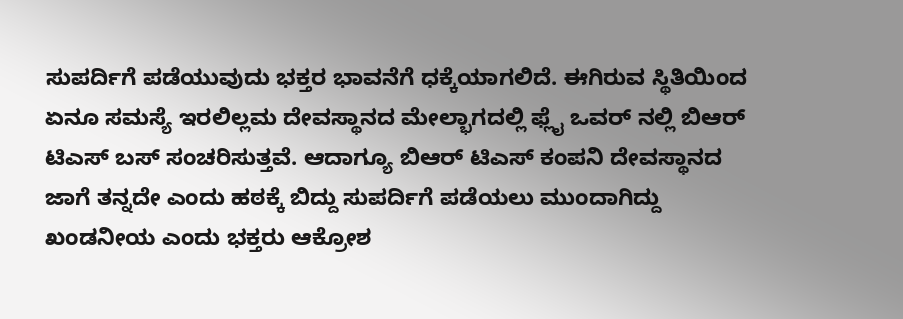ಸುಪರ್ದಿಗೆ ಪಡೆಯುವುದು ಭಕ್ತರ ಭಾವನೆಗೆ ಧಕ್ಕೆಯಾಗಲಿದೆ. ಈಗಿರುವ ಸ್ಥಿತಿಯಿಂದ ಏನೂ ಸಮಸ್ಯೆ ಇರಲಿಲ್ಲಮ ದೇವಸ್ಥಾನದ ಮೇಲ್ಭಾಗದಲ್ಲಿ ಫ್ಲೈ ಒವರ್ ನಲ್ಲಿ ಬಿಆರ್ ಟಿಎಸ್ ಬಸ್ ಸಂಚರಿಸುತ್ತವೆ. ಆದಾಗ್ಯೂ ಬಿಆರ್ ಟಿಎಸ್ ಕಂಪನಿ ದೇವಸ್ಥಾನದ ಜಾಗೆ ತನ್ನದೇ ಎಂದು ಹಠಕ್ಕೆ ಬಿದ್ದು ಸುಪರ್ದಿಗೆ ಪಡೆಯಲು ಮುಂದಾಗಿದ್ದು ಖಂಡನೀಯ ಎಂದು ಭಕ್ತರು ಆಕ್ರೋಶ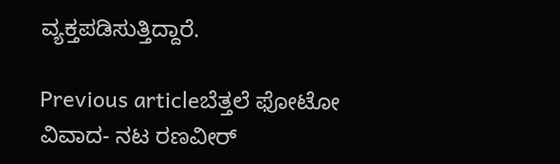ವ್ಯಕ್ತಪಡಿಸುತ್ತಿದ್ದಾರೆ.

Previous articleಬೆತ್ತಲೆ ಫೋಟೋ ವಿವಾದ- ನಟ ರಣವೀರ್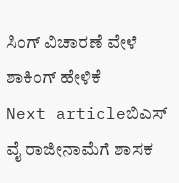ಸಿಂಗ್ ವಿಚಾರಣೆ ವೇಳೆ ಶಾಕಿಂಗ್ ಹೇಳಿಕೆ
Next articleಬಿಎಸ್ ವೈ ರಾಜೀನಾಮೆಗೆ ಶಾಸಕ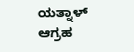ಯತ್ನಾಳ್ ಆಗ್ರಹ